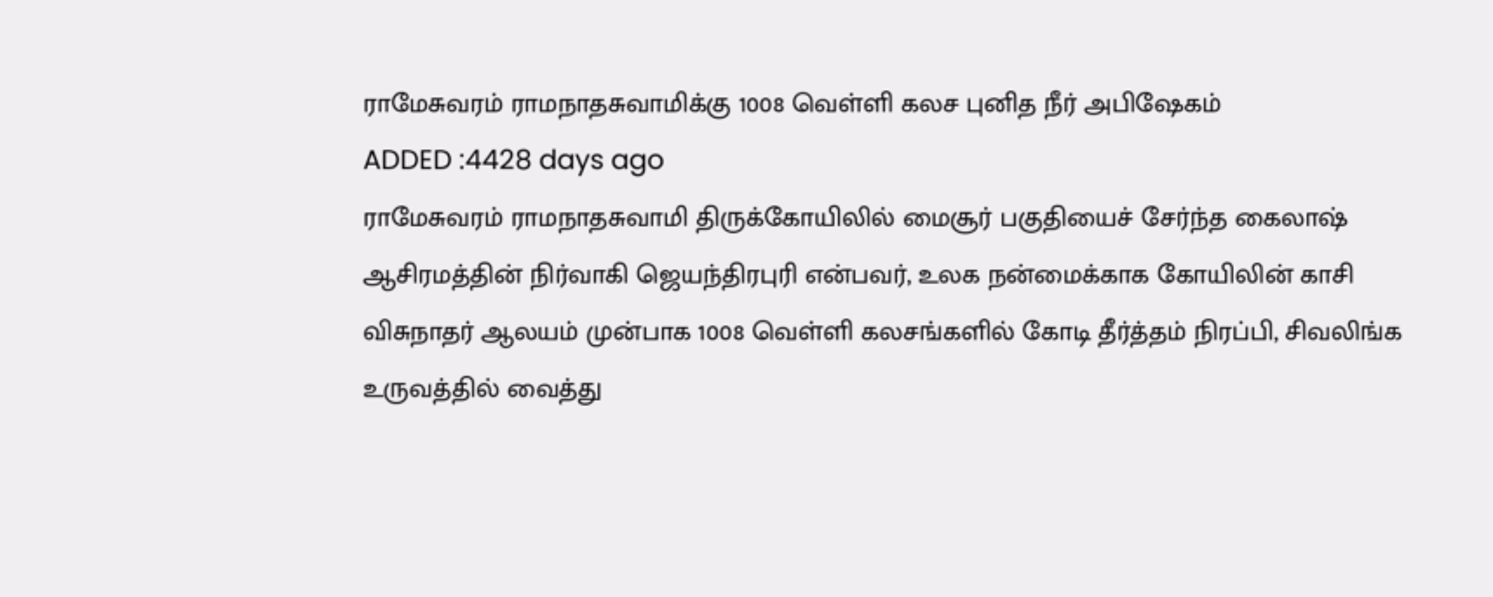ராமேசுவரம் ராமநாதசுவாமிக்கு 1008 வெள்ளி கலச புனித நீர் அபிஷேகம்
ADDED :4428 days ago
ராமேசுவரம் ராமநாதசுவாமி திருக்கோயிலில் மைசூர் பகுதியைச் சேர்ந்த கைலாஷ் ஆசிரமத்தின் நிர்வாகி ஜெயந்திரபுரி என்பவர், உலக நன்மைக்காக கோயிலின் காசி விசுநாதர் ஆலயம் முன்பாக 1008 வெள்ளி கலசங்களில் கோடி தீர்த்தம் நிரப்பி, சிவலிங்க உருவத்தில் வைத்து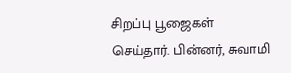சிறப்பு பூஜைகள் செய்தார். பின்னர், சுவாமி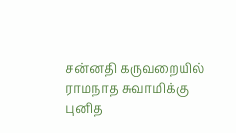சன்னதி கருவறையில் ராமநாத சுவாமிக்கு புனித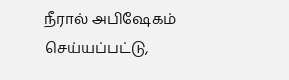நீரால் அபிஷேகம் செய்யப்பட்டு,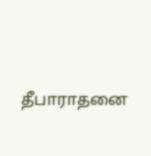தீபாராதனை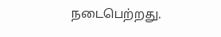நடைபெற்றது.